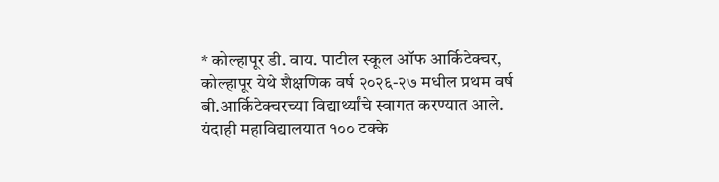* कोल्हापूर डी. वाय. पाटील स्कूल ऑफ आर्किटेक्चर, कोल्हापूर येथे शैक्षणिक वर्ष २०२६-२७ मधील प्रथम वर्ष बी.आर्किटेक्चरच्या विद्यार्थ्यांचे स्वागत करण्यात आले. यंदाही महाविद्यालयात १०० टक्के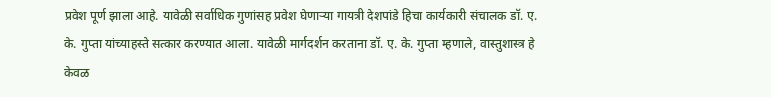प्रवेश पूर्ण झाला आहे. यावेळी सर्वाधिक गुणांसह प्रवेश घेणाऱ्या गायत्री देशपांडे हिचा कार्यकारी संचालक डॉ. ए. के. गुप्ता यांच्याहस्ते सत्कार करण्यात आला. यावेळी मार्गदर्शन करताना डॉ. ए. के. गुप्ता म्हणाले, वास्तुशास्त्र हे केवळ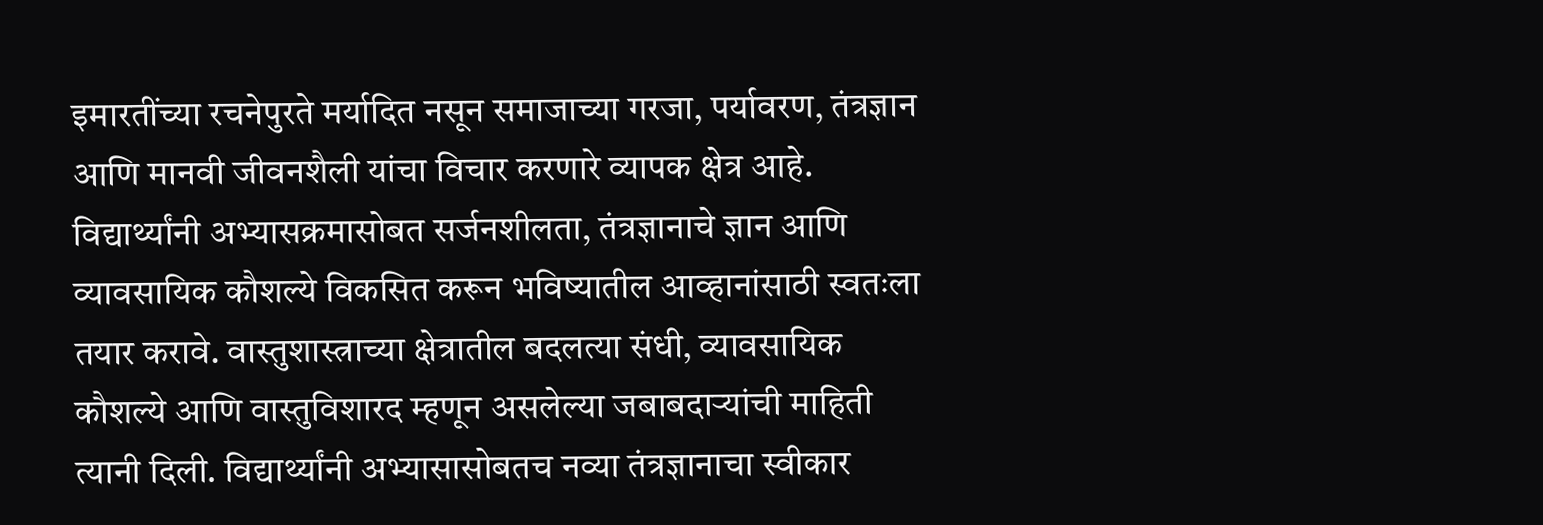इमारतींच्या रचनेपुरते मर्यादित नसून समाजाच्या गरजा, पर्यावरण, तंत्रज्ञान आणि मानवी जीवनशैली यांचा विचार करणारे व्यापक क्षेत्र आहे. विद्यार्थ्यांनी अभ्यासक्रमासोबत सर्जनशीलता, तंत्रज्ञानाचे ज्ञान आणि व्यावसायिक कौशल्ये विकसित करून भविष्यातील आव्हानांसाठी स्वतःला तयार करावे. वास्तुशास्त्राच्या क्षेत्रातील बदलत्या संधी, व्यावसायिक कौशल्ये आणि वास्तुविशारद म्हणून असलेल्या जबाबदाऱ्यांची माहिती त्यानी दिली. विद्यार्थ्यांनी अभ्यासासोबतच नव्या तंत्रज्ञानाचा स्वीकार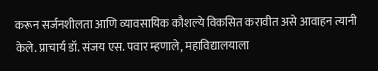करून सर्जनशीलता आणि व्यावसायिक कौशल्ये विकसित करावीत असे आवाहन त्यानी केले. प्राचार्य डॉ. संजय एस. पवार म्हणाले, महाविद्यालयाला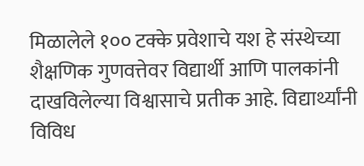मिळालेले १०० टक्के प्रवेशाचे यश हे संस्थेच्या शैक्षणिक गुणवत्तेवर विद्यार्थी आणि पालकांनी दाखविलेल्या विश्वासाचे प्रतीक आहे. विद्यार्थ्यांनी विविध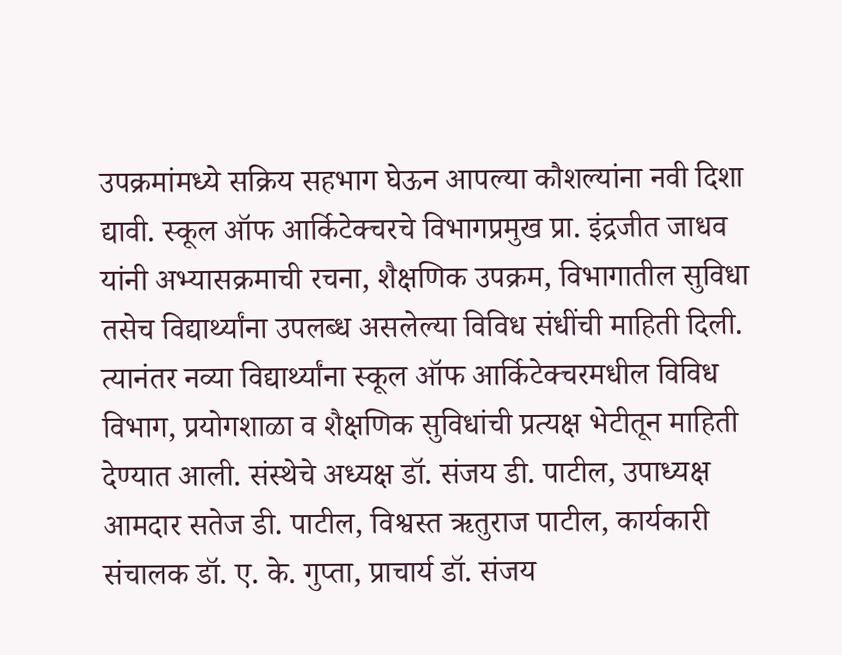उपक्रमांमध्ये सक्रिय सहभाग घेऊन आपल्या कौशल्यांना नवी दिशा द्यावी. स्कूल ऑफ आर्किटेक्चरचे विभागप्रमुख प्रा. इंद्रजीत जाधव यांनी अभ्यासक्रमाची रचना, शैक्षणिक उपक्रम, विभागातील सुविधा तसेच विद्यार्थ्यांना उपलब्ध असलेल्या विविध संधींची माहिती दिली. त्यानंतर नव्या विद्यार्थ्यांना स्कूल ऑफ आर्किटेक्चरमधील विविध विभाग, प्रयोगशाळा व शैक्षणिक सुविधांची प्रत्यक्ष भेटीतून माहिती देण्यात आली. संस्थेचे अध्यक्ष डॉ. संजय डी. पाटील, उपाध्यक्ष आमदार सतेज डी. पाटील, विश्वस्त ऋतुराज पाटील, कार्यकारी संचालक डॉ. ए. के. गुप्ता, प्राचार्य डॉ. संजय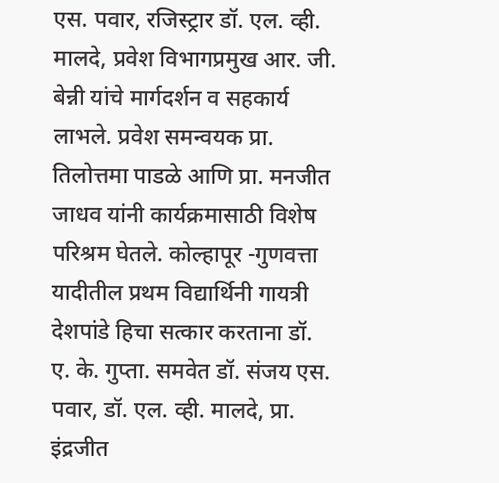एस. पवार, रजिस्ट्रार डॉ. एल. व्ही. मालदे, प्रवेश विभागप्रमुख आर. जी. बेन्नी यांचे मार्गदर्शन व सहकार्य लाभले. प्रवेश समन्वयक प्रा. तिलोत्तमा पाडळे आणि प्रा. मनजीत जाधव यांनी कार्यक्रमासाठी विशेष परिश्रम घेतले. कोल्हापूर -गुणवत्ता यादीतील प्रथम विद्यार्थिनी गायत्री देशपांडे हिचा सत्कार करताना डॉ. ए. के. गुप्ता. समवेत डॉ. संजय एस. पवार, डॉ. एल. व्ही. मालदे, प्रा. इंद्रजीत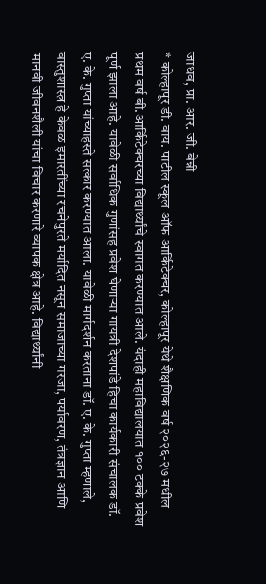जाधव, प्रा. आर. जी. बेन्नी
* कोल्हापूर डी. वाय. पाटील स्कूल ऑफ आर्किटेक्चर, कोल्हापूर येथे शैक्षणिक वर्ष २०२६-२७ मधील प्रथम वर्ष बी.आर्किटेक्चरच्या विद्यार्थ्यांचे स्वागत करण्यात आले. यंदाही महाविद्यालयात १०० टक्के प्रवेश पूर्ण झाला आहे. यावेळी सर्वाधिक गुणांसह प्रवेश घेणाऱ्या गायत्री देशपांडे हिचा कार्यकारी संचालक डॉ. ए. के. गुप्ता यांच्याहस्ते सत्कार करण्यात आला. यावेळी मार्गदर्शन करताना डॉ. ए. के. गुप्ता म्हणाले, वास्तुशास्त्र हे केवळ इमारतींच्या रचनेपुरते मर्यादित नसून समाजाच्या गरजा, पर्यावरण, तंत्रज्ञान आणि मानवी जीवनशैली यांचा विचार करणारे व्यापक क्षेत्र आहे. विद्यार्थ्यांनी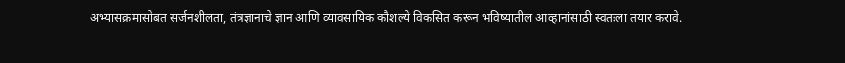अभ्यासक्रमासोबत सर्जनशीलता, तंत्रज्ञानाचे ज्ञान आणि व्यावसायिक कौशल्ये विकसित करून भविष्यातील आव्हानांसाठी स्वतःला तयार करावे.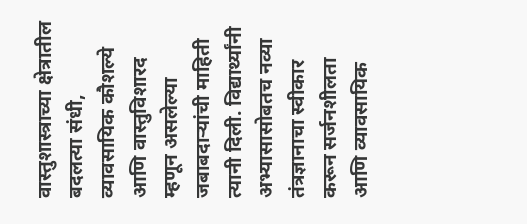वास्तुशास्त्राच्या क्षेत्रातील बदलत्या संधी, व्यावसायिक कौशल्ये आणि वास्तुविशारद म्हणून असलेल्या जबाबदाऱ्यांची माहिती त्यानी दिली. विद्यार्थ्यांनी अभ्यासासोबतच नव्या तंत्रज्ञानाचा स्वीकार करून सर्जनशीलता आणि व्यावसायिक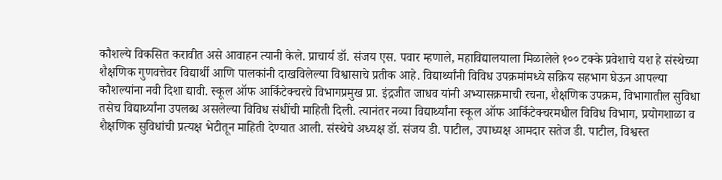कौशल्ये विकसित करावीत असे आवाहन त्यानी केले. प्राचार्य डॉ. संजय एस. पवार म्हणाले, महाविद्यालयाला मिळालेले १०० टक्के प्रवेशाचे यश हे संस्थेच्या शैक्षणिक गुणवत्तेवर विद्यार्थी आणि पालकांनी दाखविलेल्या विश्वासाचे प्रतीक आहे. विद्यार्थ्यांनी विविध उपक्रमांमध्ये सक्रिय सहभाग घेऊन आपल्या कौशल्यांना नवी दिशा द्यावी. स्कूल ऑफ आर्किटेक्चरचे विभागप्रमुख प्रा. इंद्रजीत जाधव यांनी अभ्यासक्रमाची रचना, शैक्षणिक उपक्रम, विभागातील सुविधा तसेच विद्यार्थ्यांना उपलब्ध असलेल्या विविध संधींची माहिती दिली. त्यानंतर नव्या विद्यार्थ्यांना स्कूल ऑफ आर्किटेक्चरमधील विविध विभाग, प्रयोगशाळा व शैक्षणिक सुविधांची प्रत्यक्ष भेटीतून माहिती देण्यात आली. संस्थेचे अध्यक्ष डॉ. संजय डी. पाटील, उपाध्यक्ष आमदार सतेज डी. पाटील, विश्वस्त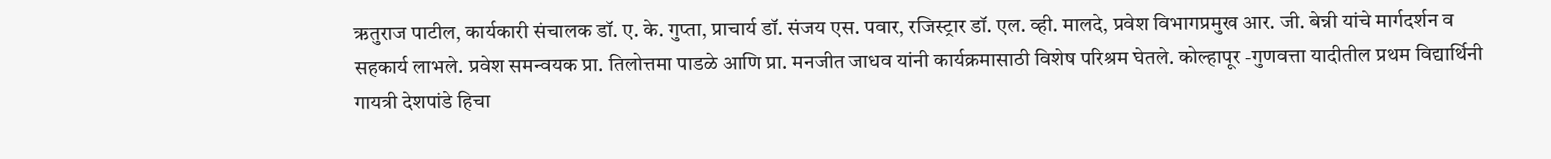ऋतुराज पाटील, कार्यकारी संचालक डॉ. ए. के. गुप्ता, प्राचार्य डॉ. संजय एस. पवार, रजिस्ट्रार डॉ. एल. व्ही. मालदे, प्रवेश विभागप्रमुख आर. जी. बेन्नी यांचे मार्गदर्शन व सहकार्य लाभले. प्रवेश समन्वयक प्रा. तिलोत्तमा पाडळे आणि प्रा. मनजीत जाधव यांनी कार्यक्रमासाठी विशेष परिश्रम घेतले. कोल्हापूर -गुणवत्ता यादीतील प्रथम विद्यार्थिनी गायत्री देशपांडे हिचा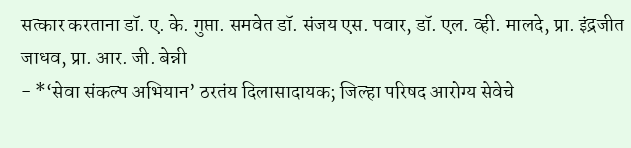सत्कार करताना डॉ. ए. के. गुप्ता. समवेत डॉ. संजय एस. पवार, डॉ. एल. व्ही. मालदे, प्रा. इंद्रजीत जाधव, प्रा. आर. जी. बेन्नी
- *‘सेवा संकल्प अभियान’ ठरतंय दिलासादायक; जिल्हा परिषद आरोग्य सेवेचे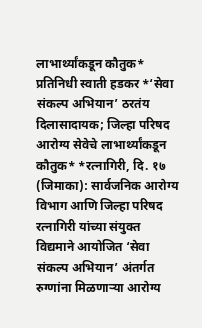लाभार्थ्यांकडून कौतुक* प्रतिनिधी स्वाती हडकर *‘सेवा संकल्प अभियान’ ठरतंय दिलासादायक; जिल्हा परिषद आरोग्य सेवेचे लाभार्थ्यांकडून कौतुक* *रत्नागिरी, दि. १७ (जिमाका): सार्वजनिक आरोग्य विभाग आणि जिल्हा परिषद रत्नागिरी यांच्या संयुक्त विद्यमाने आयोजित ‘सेवा संकल्प अभियान’ अंतर्गत रुग्णांना मिळणाऱ्या आरोग्य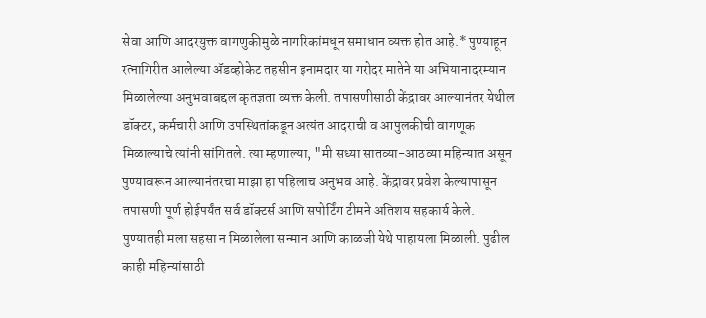सेवा आणि आदरयुक्त वागणुकीमुळे नागरिकांमधून समाधान व्यक्त होत आहे.* पुण्याहून रत्नागिरीत आलेल्या ॲडव्होकेट तहसीन इनामदार या गरोदर मातेने या अभियानादरम्यान मिळालेल्या अनुभवाबद्दल कृतज्ञता व्यक्त केली. तपासणीसाठी केंद्रावर आल्यानंतर येथील डॉक्टर, कर्मचारी आणि उपस्थितांकडून अत्यंत आदराची व आपुलकीची वागणूक मिळाल्याचे त्यांनी सांगितले. त्या म्हणाल्या, "मी सध्या सातव्या-आठव्या महिन्यात असून पुण्यावरून आल्यानंतरचा माझा हा पहिलाच अनुभव आहे. केंद्रावर प्रवेश केल्यापासून तपासणी पूर्ण होईपर्यंत सर्व डॉक्टर्स आणि सपोर्टिंग टीमने अतिशय सहकार्य केले. पुण्यातही मला सहसा न मिळालेला सन्मान आणि काळजी येथे पाहायला मिळाली. पुढील काही महिन्यांसाठी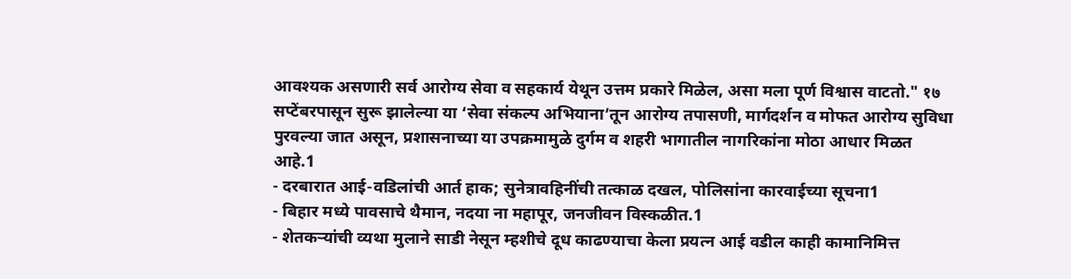आवश्यक असणारी सर्व आरोग्य सेवा व सहकार्य येथून उत्तम प्रकारे मिळेल, असा मला पूर्ण विश्वास वाटतो." १७ सप्टेंबरपासून सुरू झालेल्या या ‘सेवा संकल्प अभियाना’तून आरोग्य तपासणी, मार्गदर्शन व मोफत आरोग्य सुविधा पुरवल्या जात असून, प्रशासनाच्या या उपक्रमामुळे दुर्गम व शहरी भागातील नागरिकांना मोठा आधार मिळत आहे.1
- दरबारात आई-वडिलांची आर्त हाक; सुनेत्रावहिनींची तत्काळ दखल, पोलिसांना कारवाईच्या सूचना1
- बिहार मध्ये पावसाचे थैमान, नदया ना महापूर, जनजीवन विस्कळीत.1
- शेतकऱ्यांची व्यथा मुलाने साडी नेसून म्हशीचे दूध काढण्याचा केला प्रयत्न आई वडील काही कामानिमित्त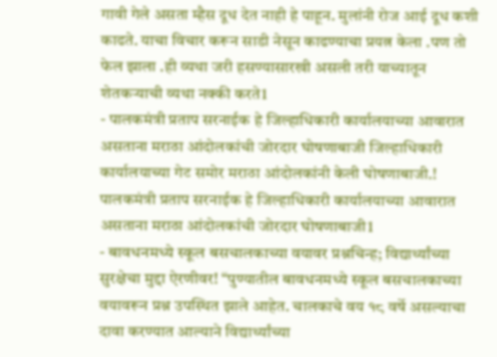गावी गेले असता म्हैस दूध देत नाही हे पाहून. मुलांनी रोज आई दूध कशी काढते. याचा विचार करून साडी नेसून काढण्याचा प्रयत्न केला .पण तो फेल झाला .ही व्यथा जरी हसण्यासारखी असली तरी याच्यातून शेतकऱ्याची व्यथा नक्की करते1
- पालकमंत्री प्रताप सरनाईक हे जिल्हाधिकारी कार्यालयाच्या आवारात असताना मराठा आंदोलकांची जोरदार घोषणाबाजी जिल्हाधिकारी कार्यालयाच्या गेट समोर मराठा आंदोलकांनी केली घोषणाबाजी.! पालकमंत्री प्रताप सरनाईक हे जिल्हाधिकारी कार्यालयाच्या आवारात असताना मराठा आंदोलकांची जोरदार घोषणाबाजी1
- बावधनमध्ये स्कूल बसचालकाच्या वयावर प्रश्नचिन्ह; विद्यार्थ्यांच्या सुरक्षेचा मुद्दा ऐरणीवर! “पुण्यातील बावधनमध्ये स्कूल बसचालकाच्या वयावरून प्रश्न उपस्थित झाले आहेत. चालकाचे वय १८ वर्षे असल्याचा दावा करण्यात आल्याने विद्यार्थ्यांच्या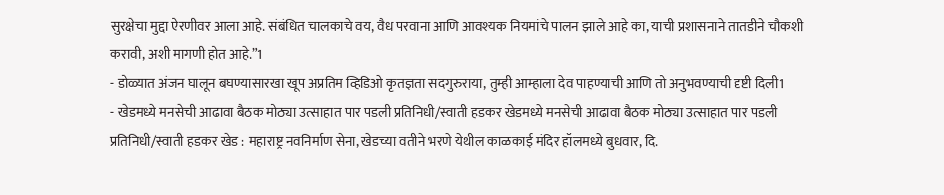सुरक्षेचा मुद्दा ऐरणीवर आला आहे. संबंधित चालकाचे वय, वैध परवाना आणि आवश्यक नियमांचे पालन झाले आहे का, याची प्रशासनाने तातडीने चौकशी करावी, अशी मागणी होत आहे.”1
- डोळ्यात अंजन घालून बघण्यासारखा खूप अप्रतिम व्हिडिओ कृतज्ञता सदगुरुराया, तुम्ही आम्हाला देव पाहण्याची आणि तो अनुभवण्याची दृष्टी दिली1
- खेडमध्ये मनसेची आढावा बैठक मोठ्या उत्साहात पार पडली प्रतिनिधी/स्वाती हडकर खेडमध्ये मनसेची आढावा बैठक मोठ्या उत्साहात पार पडली प्रतिनिधी/स्वाती हडकर खेड : महाराष्ट्र नवनिर्माण सेना, खेडच्या वतीने भरणे येथील काळकाई मंदिर हॉलमध्ये बुधवार, दि.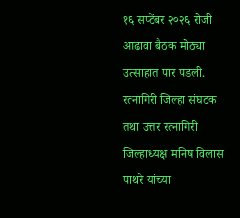१६ सप्टेंबर २०२६ रोजी आढावा बैठक मोठ्या उत्साहात पार पडली. रत्नागिरी जिल्हा संघटक तथा उत्तर रत्नागिरी जिल्हाध्यक्ष मनिष विलास पाथरे यांच्या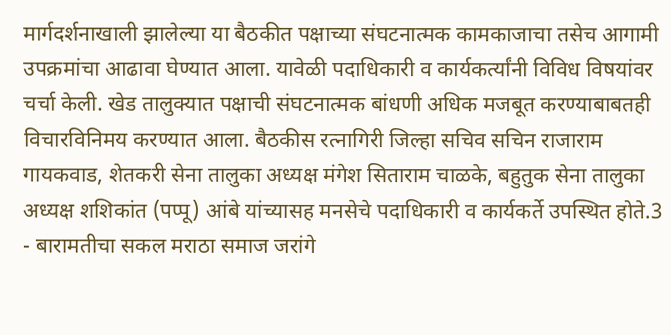मार्गदर्शनाखाली झालेल्या या बैठकीत पक्षाच्या संघटनात्मक कामकाजाचा तसेच आगामी उपक्रमांचा आढावा घेण्यात आला. यावेळी पदाधिकारी व कार्यकर्त्यांनी विविध विषयांवर चर्चा केली. खेड तालुक्यात पक्षाची संघटनात्मक बांधणी अधिक मजबूत करण्याबाबतही विचारविनिमय करण्यात आला. बैठकीस रत्नागिरी जिल्हा सचिव सचिन राजाराम गायकवाड, शेतकरी सेना तालुका अध्यक्ष मंगेश सिताराम चाळके, बहुतुक सेना तालुका अध्यक्ष शशिकांत (पप्पू) आंबे यांच्यासह मनसेचे पदाधिकारी व कार्यकर्ते उपस्थित होते.3
- बारामतीचा सकल मराठा समाज जरांगे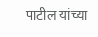पाटील यांच्या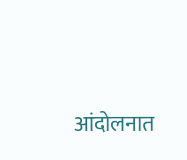आंदोलनात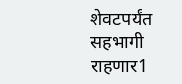शेवटपर्यंत सहभागी राहणार1